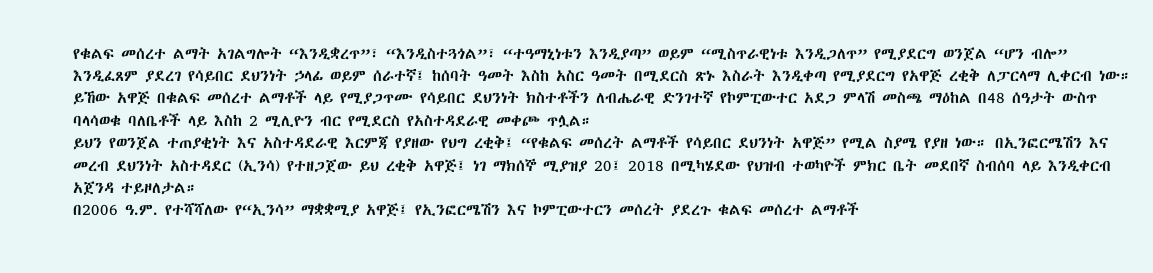የቁልፍ መሰረተ ልማት አገልግሎት “እንዲቋረጥ”፣ “እንዲስተጓጎል”፣ “ተዓማኒነቱን እንዲያጣ” ወይም “ሚስጥራዊነቱ እንዲጋለጥ” የሚያደርግ ወንጀል “ሆን ብሎ” እንዲፈጸም ያደረገ የሳይበር ደህንነት ኃላፊ ወይም ሰራተኛ፤ ከሰባት ዓመት እስከ አስር ዓመት በሚደርስ ጽኑ እስራት እንዲቀጣ የሚያደርግ የአዋጅ ረቂቅ ለፓርላማ ሊቀርብ ነው። ይኸው አዋጅ በቁልፍ መሰረተ ልማቶች ላይ የሚያጋጥሙ የሳይበር ደህንነት ክስተቶችን ለብሔራዊ ድንገተኛ የኮምፒውተር አደጋ ምላሽ መስጫ ማዕከል በ48 ሰዓታት ውስጥ ባላሳወቁ ባለቤቶች ላይ እስከ 2 ሚሊዮን ብር የሚደርስ የአስተዳደራዊ መቀጮ ጥሏል።
ይህን የወንጀል ተጠያቂነት እና አስተዳደራዊ እርምጃ የያዘው የህግ ረቂቅ፤ “የቁልፍ መሰረት ልማቶች የሳይበር ደህንነት አዋጅ” የሚል ስያሜ የያዘ ነው። በኢንፎርሜሽን እና መረብ ደህንነት አስተዳደር (ኢንሳ) የተዘጋጀው ይህ ረቂቅ አዋጅ፤ ነገ ማክሰኞ ሚያዝያ 20፤ 2018 በሚካሄደው የህዝብ ተወካዮች ምክር ቤት መደበኛ ስብሰባ ላይ እንዲቀርብ አጀንዳ ተይዞለታል።
በ2006 ዓ.ም. የተሻሻለው የ“ኢንሳ” ማቋቋሚያ አዋጅ፤ የኢንፎርሜሽን እና ኮምፒውተርን መሰረት ያደረጉ ቁልፍ መሰረተ ልማቶች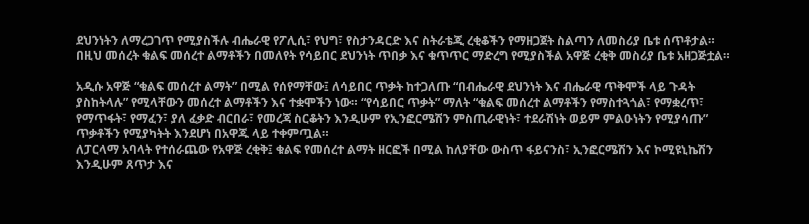ደህንነትን ለማረጋገጥ የሚያስችሉ ብሔራዊ የፖሊሲ፣ የህግ፣ የስታንዳርድ እና ስትራቴጂ ረቂቆችን የማዘጋጀት ስልጣን ለመስሪያ ቤቱ ሰጥቶታል። በዚህ መሰረት ቁልፍ መሰረተ ልማቶችን በመለየት የሳይበር ደህንነት ጥበቃ እና ቁጥጥር ማድረግ የሚያስችል አዋጅ ረቂቅ መስሪያ ቤቱ አዘጋጅቷል።

አዲሱ አዋጅ “ቁልፍ መሰረተ ልማት” በሚል የሰየማቸው፤ ለሳይበር ጥቃት ከተጋለጡ “በብሔራዊ ደህንነት እና ብሔራዊ ጥቅሞች ላይ ጉዳት ያስከትላሉ” የሚላቸውን መሰረተ ልማቶችን እና ተቋሞችን ነው። “የሳይበር ጥቃት” ማለት “ቁልፍ መሰረተ ልማቶችን የማስተጓጎል፣ የማቋረጥ፣ የማጥፋት፣ የማፈን፣ ያለ ፈቃድ ብርበራ፣ የመረጃ ስርቆትን እንዲሁም የኢንፎርሜሽን ምስጢራዊነት፣ ተደራሽነት ወይም ምልዑነትን የሚያሳጡ” ጥቃቶችን የሚያካትት እንደሆነ በአዋጁ ላይ ተቀምጧል።
ለፓርላማ አባላት የተሰራጨው የአዋጅ ረቂቅ፤ ቁልፍ የመሰረተ ልማት ዘርፎች በሚል ከለያቸው ውስጥ ፋይናንስ፣ ኢንፎርሜሽን እና ኮሚዩኒኬሽን እንዲሁም ጸጥታ እና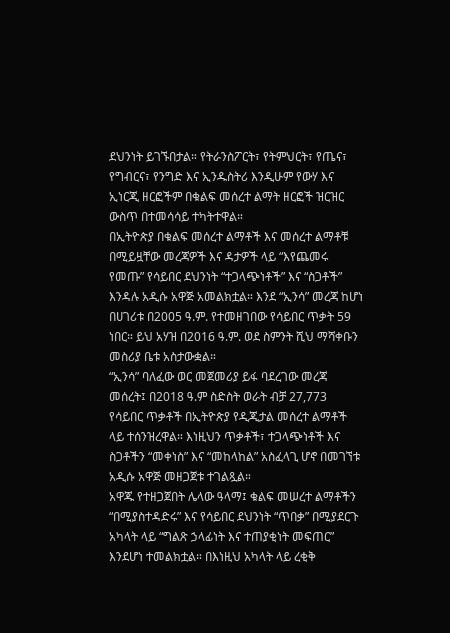ደህንነት ይገኙበታል። የትራንስፖርት፣ የትምህርት፣ የጤና፣ የግብርና፣ የንግድ እና ኢንዱስትሪ እንዲሁም የውሃ እና ኢነርጂ ዘርፎችም በቁልፍ መሰረተ ልማት ዘርፎች ዝርዝር ውስጥ በተመሳሳይ ተካትተዋል።
በኢትዮጵያ በቁልፍ መሰረተ ልማቶች እና መሰረተ ልማቶቹ በሚይዟቸው መረጃዎች እና ዳታዎች ላይ “እየጨመሩ የመጡ” የሳይበር ደህንነት “ተጋላጭነቶች” እና “ስጋቶች” እንዳሉ አዲሱ አዋጅ አመልክቷል። እንደ “ኢንሳ” መረጃ ከሆነ በሀገሪቱ በ2005 ዓ.ም. የተመዘገበው የሳይበር ጥቃት 59 ነበር። ይህ አሃዝ በ2016 ዓ.ም. ወደ ስምንት ሺህ ማሻቀቡን መስሪያ ቤቱ አስታውቋል።
“ኢንሳ” ባለፈው ወር መጀመሪያ ይፋ ባደረገው መረጃ መሰረት፤ በ2018 ዓ.ም ስድስት ወራት ብቻ 27,773 የሳይበር ጥቃቶች በኢትዮጵያ የዲጂታል መሰረተ ልማቶች ላይ ተሰንዝረዋል። እነዚህን ጥቃቶች፣ ተጋላጭነቶች እና ስጋቶችን “መቀነስ” እና “መከላከል” አስፈላጊ ሆኖ በመገኘቱ አዲሱ አዋጅ መዘጋጀቱ ተገልጿል።
አዋጁ የተዘጋጀበት ሌላው ዓላማ፤ ቁልፍ መሠረተ ልማቶችን “በሚያስተዳድሩ” እና የሳይበር ደህንነት “ጥበቃ” በሚያደርጉ አካላት ላይ “ግልጽ ኃላፊነት እና ተጠያቂነት መፍጠር” እንደሆነ ተመልክቷል። በእነዚህ አካላት ላይ ረቂቅ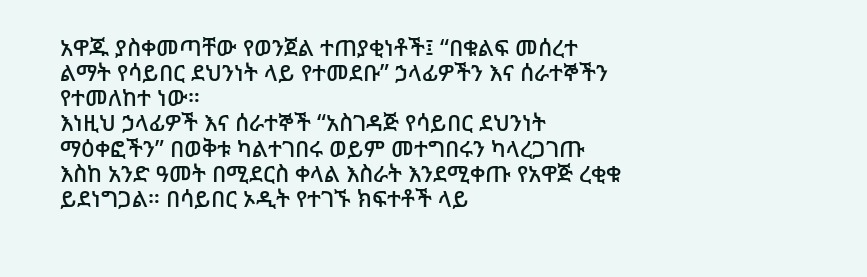አዋጁ ያስቀመጣቸው የወንጀል ተጠያቂነቶች፤ “በቁልፍ መሰረተ ልማት የሳይበር ደህንነት ላይ የተመደቡ” ኃላፊዎችን እና ሰራተኞችን የተመለከተ ነው።
እነዚህ ኃላፊዎች እና ሰራተኞች “አስገዳጅ የሳይበር ደህንነት ማዕቀፎችን” በወቅቱ ካልተገበሩ ወይም መተግበሩን ካላረጋገጡ እስከ አንድ ዓመት በሚደርስ ቀላል እስራት እንደሚቀጡ የአዋጅ ረቂቁ ይደነግጋል። በሳይበር ኦዲት የተገኙ ክፍተቶች ላይ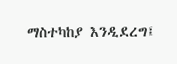ማስተካከያ እንዲደረግ፤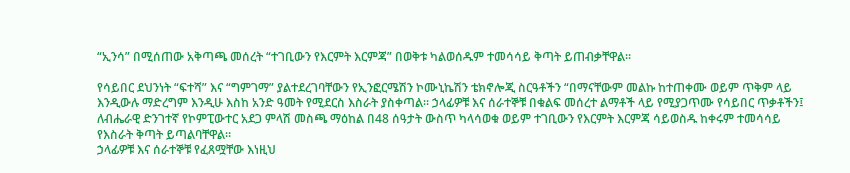“ኢንሳ” በሚሰጠው አቅጣጫ መሰረት “ተገቢውን የእርምት እርምጃ” በወቅቱ ካልወሰዱም ተመሳሳይ ቅጣት ይጠብቃቸዋል።

የሳይበር ደህንነት “ፍተሻ” እና “ግምገማ” ያልተደረገባቸውን የኢንፎርሜሽን ኮሙኒኬሽን ቴክኖሎጂ ስርዓቶችን “በማናቸውም መልኩ ከተጠቀሙ ወይም ጥቅም ላይ እንዲውሉ ማድረግም እንዲሁ እስከ አንድ ዓመት የሚደርስ እስራት ያስቀጣል። ኃላፊዎቹ እና ሰራተኞቹ በቁልፍ መሰረተ ልማቶች ላይ የሚያጋጥሙ የሳይበር ጥቃቶችን፤ ለብሔራዊ ድንገተኛ የኮምፒውተር አደጋ ምላሽ መስጫ ማዕከል በ48 ሰዓታት ውስጥ ካላሳወቁ ወይም ተገቢውን የእርምት እርምጃ ሳይወስዱ ከቀሩም ተመሳሳይ የእስራት ቅጣት ይጣልባቸዋል።
ኃላፊዎቹ እና ሰራተኞቹ የፈጸሟቸው እነዚህ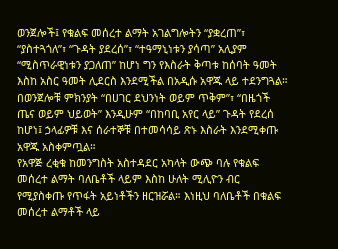ወንጀሎች፤ የቁልፍ መሰረተ ልማት አገልግሎትን “ያቋረጠ”፣ “ያስተጓጎለ”፣ “ጉዳት ያደረሰ”፣ “ተዓማኒነቱን ያሳጣ” አሊያም “ሚስጥራዊነቱን ያጋለጠ” ከሆነ ግን የእስራት ቅጣቱ ከሰባት ዓመት እስከ አስር ዓመት ሊደርስ እንደሚችል በአዲሱ አዋጁ ላይ ተደንግጓል። በወንጀሎቹ ምክንያት “በሀገር ደህንነት ወይም ጥቅም”፣ “በዜጎች ጤና ወይም ህይወት” እንዲሁም “በከባቢ አየር ላይ” ጉዳት የደረሰ ከሆነ፤ ኃላፊዎቹ እና ሰራተኞቹ በተመሳሳይ ጽኑ እስራት እንደሚቀጡ አዋጁ አስቀምጧል።
የአዋጅ ረቂቁ ከመንግስት አስተዳደር አካላት ውጭ ባሉ የቁልፍ መሰረተ ልማት ባለቤቶች ላይም እስከ ሁለት ሚሊዮን ብር የሚያስቀጡ የጥፋት አይነቶችን ዘርዝሯል። እነዚህ ባለቤቶች በቁልፍ መሰረተ ልማቶች ላይ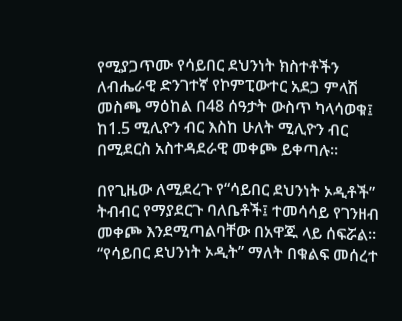የሚያጋጥሙ የሳይበር ደህንነት ክስተቶችን ለብሔራዊ ድንገተኛ የኮምፒውተር አደጋ ምላሽ መስጫ ማዕከል በ48 ሰዓታት ውስጥ ካላሳወቁ፤ ከ1.5 ሚሊዮን ብር እስከ ሁለት ሚሊዮን ብር በሚደርስ አስተዳደራዊ መቀጮ ይቀጣሉ።

በየጊዜው ለሚደረጉ የ“ሳይበር ደህንነት ኦዲቶች” ትብብር የማያደርጉ ባለቤቶች፤ ተመሳሳይ የገንዘብ መቀጮ እንደሚጣልባቸው በአዋጁ ላይ ሰፍሯል። “የሳይበር ደህንነት ኦዲት” ማለት በቁልፍ መሰረተ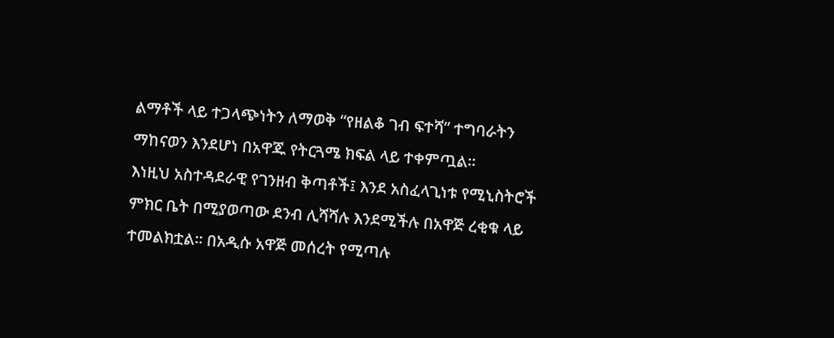ልማቶች ላይ ተጋላጭነትን ለማወቅ “የዘልቆ ገብ ፍተሻ” ተግባራትን ማከናወን እንደሆነ በአዋጁ የትርጓሜ ክፍል ላይ ተቀምጧል።
እነዚህ አስተዳደራዊ የገንዘብ ቅጣቶች፤ እንደ አስፈላጊነቱ የሚኒስትሮች ምክር ቤት በሚያወጣው ደንብ ሊሻሻሉ እንደሚችሉ በአዋጅ ረቂቁ ላይ ተመልክቷል። በአዲሱ አዋጅ መሰረት የሚጣሉ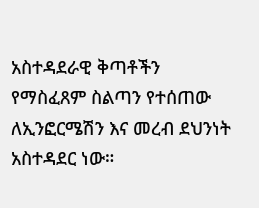አስተዳደራዊ ቅጣቶችን የማስፈጸም ስልጣን የተሰጠው ለኢንፎርሜሽን እና መረብ ደህንነት አስተዳደር ነው።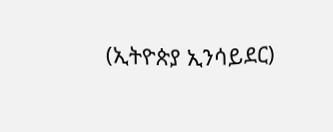(ኢትዮጵያ ኢንሳይደር)